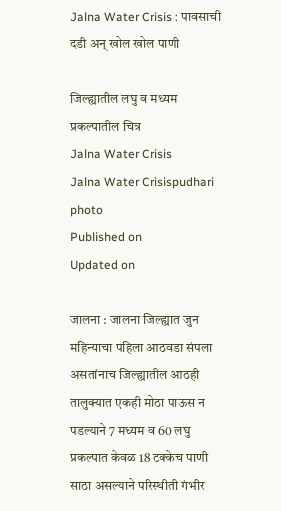Jalna Water Crisis : पावसाची दडी अन्‌‍ खोल खोल पाणी

जिल्ह्यातील लघु व मध्यम प्रकल्पातील चित्र
Jalna Water Crisis
Jalna Water Crisispudhari photo
Published on
Updated on

जालना : जालना जिल्ह्यात जुन महिन्याचा पहिला आठवडा संपला असतांनाच जिल्ह्यातील आठही तालुक्यात एकही मोठा पाऊस न पडल्याने 7 मध्यम व 60 लघु प्रकल्पात केवळ 18 टक्केच पाणी साठा असल्याने परिस्थीती गंभीर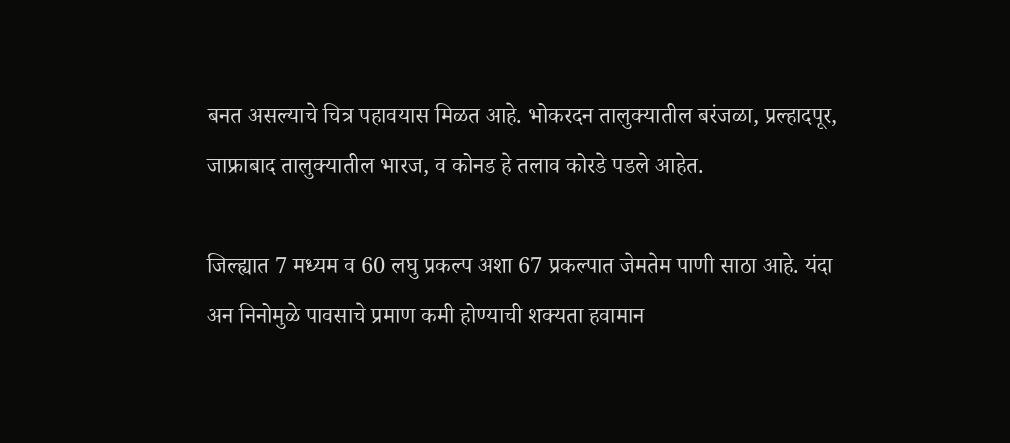बनत असल्याचे चित्र पहावयास मिळत आहे. भोकरदन तालुक्यातील बरंजळा, प्रल्हादपूर, जाफ्राबाद तालुक्यातील भारज, व कोनड हे तलाव कोरडे पडले आहेत.

जिल्ह्यात 7 मध्यम व 60 लघु प्रकल्प अशा 67 प्रकल्पात जेमतेम पाणी साठा आहे. यंदा अन निनोमुळे पावसाचे प्रमाण कमी होण्याची शक्यता हवामान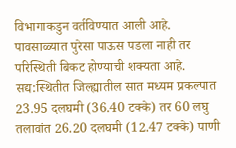विभागाकडुन वर्तविण्यात आली आहे. पावसाळ्यात पुरेसा पाऊस पडला नाही तर परिस्थिती बिकट होण्याची शक्यता आहे. सद्य:स्थितीत जिल्ह्यातील सात मध्यम प्रकल्पात 23.95 दलघमी (36.40 टक्के) तर 60 लघु तलावांत 26.20 दलघमी (12.47 टक्के) पाणी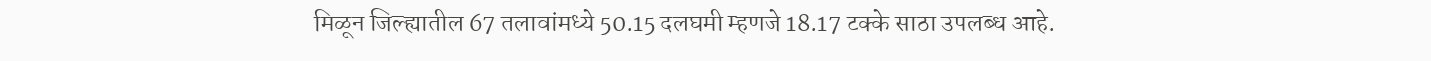मिळून जिल्ह्यातील 67 तलावांमध्ये 50.15 दलघमी म्हणजे 18.17 टक्के साठा उपलब्ध आहे.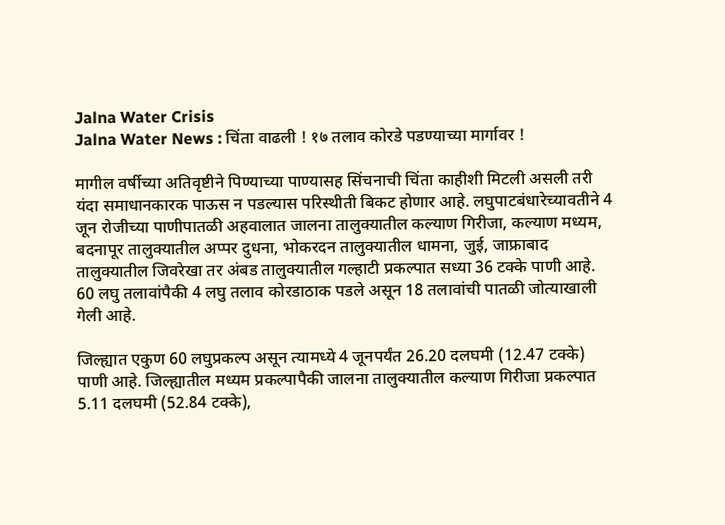Jalna Water Crisis
Jalna Water News : चिंता वाढली ! १७ तलाव कोरडे पडण्याच्या मार्गावर !

मागील वर्षीच्या अतिवृष्टीने पिण्याच्या पाण्यासह सिंचनाची चिंता काहीशी मिटली असली तरी यंदा समाधानकारक पाऊस न पडल्यास परिस्थीती बिकट होणार आहे. लघुपाटबंधारेच्यावतीने 4 जून रोजीच्या पाणीपातळी अहवालात जालना तालुक्यातील कल्याण गिरीजा, कल्याण मध्यम, बदनापूर तालुक्यातील अप्पर दुधना, भोकरदन तालुक्यातील धामना, जुई, जाफ्राबाद तालुक्यातील जिवरेखा तर अंबड तालुक्यातील गल्हाटी प्रकल्पात सध्या 36 टक्के पाणी आहे. 60 लघु तलावांपैकी 4 लघु तलाव कोरडाठाक पडले असून 18 तलावांची पातळी जोत्याखाली गेली आहे.

जिल्ह्यात एकुण 60 लघुप्रकल्प असून त्यामध्ये 4 जूनपर्यंत 26.20 दलघमी (12.47 टक्के) पाणी आहे. जिल्ह्यातील मध्यम प्रकल्पापैकी जालना तालुक्यातील कल्याण गिरीजा प्रकल्पात 5.11 दलघमी (52.84 टक्के),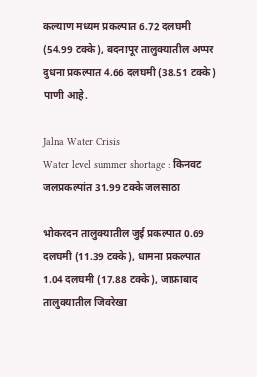कल्याण मध्यम प्रकल्पात 6.72 दलघमी (54.99 टक्के), बदनापूर तालुक्यातील अप्पर दुधना प्रकल्पात 4.66 दलघमी (38.51 टक्के) पाणी आहे.

Jalna Water Crisis
Water level summer shortage : किनवट जलप्रकल्पांत 31.99 टक्के जलसाठा

भोकरदन तालुक्यातील जुई प्रकल्पात 0.69 दलघमी (11.39 टक्के), धामना प्रकल्पात 1.04 दलघमी (17.88 टक्के), जाफ्राबाद तालुक्यातील जिवरेखा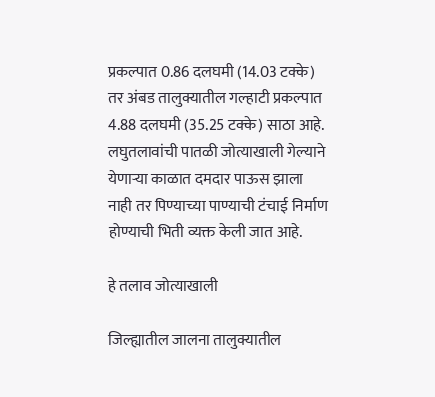प्रकल्पात 0.86 दलघमी (14.03 टक्के) तर अंबड तालुक्यातील गल्हाटी प्रकल्पात 4.88 दलघमी (35.25 टक्के) साठा आहे. लघुतलावांची पातळी जोत्याखाली गेल्याने येणाऱ्या काळात दमदार पाऊस झाला नाही तर पिण्याच्या पाण्याची टंचाई निर्माण होण्याची भिती व्यक्त केली जात आहे.

हे तलाव जोत्याखाली

जिल्ह्यातील जालना तालुक्यातील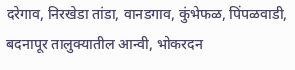दरेगाव, निरखेडा तांडा, वानडगाव, कुंभेफळ, पिंपळवाडी, बदनापूर तालुक्यातील आन्वी, भोकरदन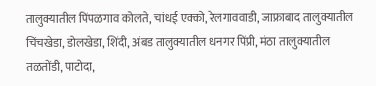तालुक्यातील पिंपळगाव कोलते, चांधई एक्को, रेलगाववाडी, जाफ्राबाद तालुक्यातील चिंचखेडा, डोलखेडा, शिंदी, अंबड तालुक्यातील धनगर पिंप्री, मंठा तालुक्यातील तळतोंडी, पाटोदा,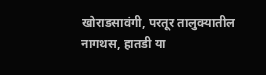खोराडसावंगी, परतूर तालुक्यातील नागथस, हातडी या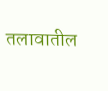तलावातील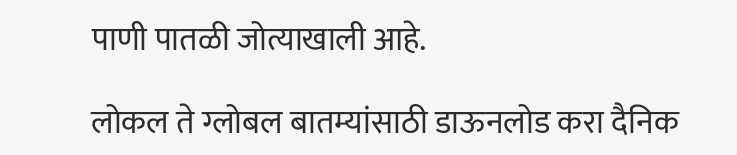पाणी पातळी जोत्याखाली आहे.

लोकल ते ग्लोबल बातम्यांसाठी डाऊनलोड करा दैनिक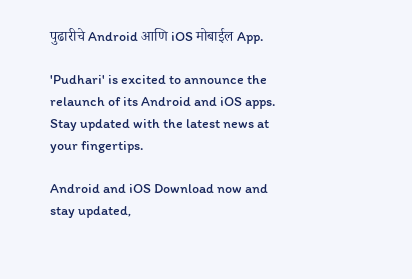पुढारीचे Android आणि iOS मोबाईल App.

'Pudhari' is excited to announce the relaunch of its Android and iOS apps. Stay updated with the latest news at your fingertips.

Android and iOS Download now and stay updated,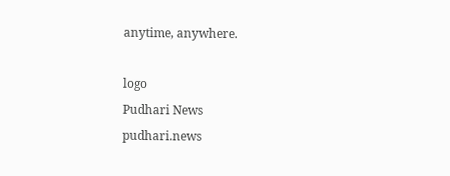anytime, anywhere.

logo
Pudhari News
pudhari.news